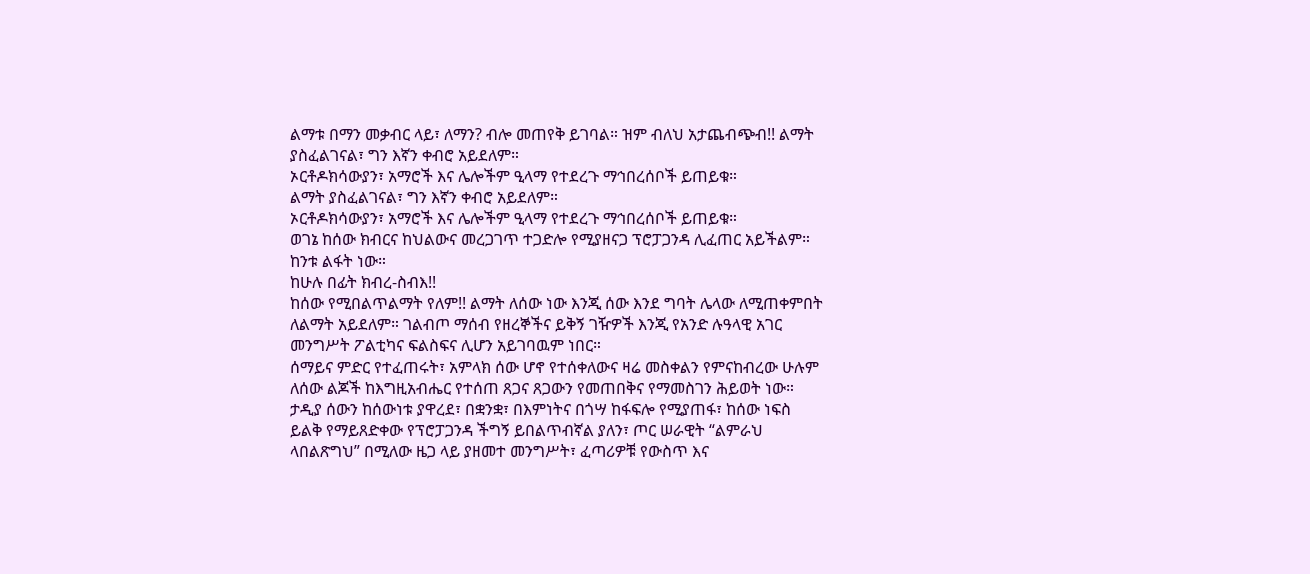ልማቱ በማን መቃብር ላይ፣ ለማን? ብሎ መጠየቅ ይገባል። ዝም ብለህ አታጨብጭብ!! ልማት ያስፈልገናል፣ ግን እኛን ቀብሮ አይደለም።
ኦርቶዶክሳውያን፣ አማሮች እና ሌሎችም ዒላማ የተደረጉ ማኅበረሰቦች ይጠይቁ።
ልማት ያስፈልገናል፣ ግን እኛን ቀብሮ አይደለም።
ኦርቶዶክሳውያን፣ አማሮች እና ሌሎችም ዒላማ የተደረጉ ማኅበረሰቦች ይጠይቁ።
ወገኔ ከሰው ክብርና ከህልውና መረጋገጥ ተጋድሎ የሚያዘናጋ ፕሮፓጋንዳ ሊፈጠር አይችልም። ከንቱ ልፋት ነው።
ከሁሉ በፊት ክብረ-ስብእ!!
ከሰው የሚበልጥልማት የለም!! ልማት ለሰው ነው እንጂ ሰው እንደ ግባት ሌላው ለሚጠቀምበት ለልማት አይደለም። ገልብጦ ማሰብ የዘረኞችና ይቅኝ ገዥዎች እንጂ የአንድ ሉዓላዊ አገር መንግሥት ፖልቲካና ፍልስፍና ሊሆን አይገባዉም ነበር።
ሰማይና ምድር የተፈጠሩት፣ አምላክ ሰው ሆኖ የተሰቀለውና ዛሬ መስቀልን የምናከብረው ሁሉም ለሰው ልጆች ከእግዚአብሔር የተሰጠ ጸጋና ጸጋውን የመጠበቅና የማመስገን ሕይወት ነው።
ታዲያ ሰውን ከሰውነቱ ያዋረደ፣ በቋንቋ፣ በእምነትና በጎሣ ከፋፍሎ የሚያጠፋ፣ ከሰው ነፍስ ይልቅ የማይጸድቀው የፕሮፓጋንዳ ችግኝ ይበልጥብኛል ያለን፣ ጦር ሠራዊት “ልምራህ ላበልጽግህ” በሚለው ዜጋ ላይ ያዘመተ መንግሥት፣ ፈጣሪዎቹ የውስጥ እና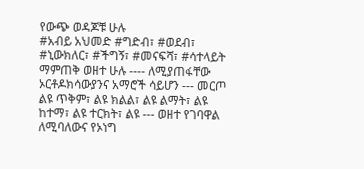የውጭ ወዳጆቹ ሁሉ
#አብይ አህመድ #ግድብ፣ #ወደብ፣ #ኒውክለር፣ #ችግኝ፣ #መናፍሻ፣ #ሳተላይት ማምጠቅ ወዘተ ሁሉ ---- ለሚያጠፋቸው ኦርቶዶክሳውያንና አማሮች ሳይሆን --- መርጦ ልዩ ጥቅም፣ ልዩ ክልል፣ ልዩ ልማት፣ ልዩ ከተማ፣ ልዩ ተርክት፣ ልዩ --- ወዘተ የገባዋል ለሚባለውና የኦነግ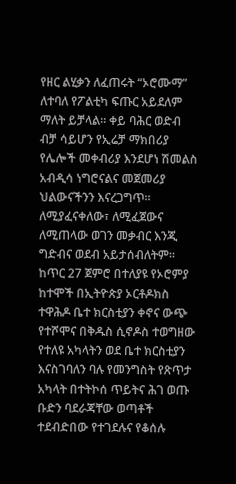የዘር ልሂቃን ለፈጠሩት “ኦሮሙማ” ለተባለ የፖልቲካ ፍጡር አይደለም ማለት ይቻላል። ቀይ ባሕር ወድብ ብቻ ሳይሆን የኢሬቻ ማክበሪያ የሌሎች መቀብሪያ እንደሆነ ሽመልስ አብዲሳ ነግሮናልና መጀመሪያ ህልውናችንን እናረጋግጥ።
ለሚያፈናቀለው፣ ለሚፈጀውና ለሚጠላው ወገን መቃብር እንጂ ግድብና ወደብ አይታሰብለትም።
ከጥር 27 ጀምሮ በተለያዩ የኦሮምያ ከተሞች በኢትዮጵያ ኦርቶዶክስ ተዋሕዶ ቤተ ክርስቲያን ቀኖና ውጭ የተሾሞና በቅዱስ ሲኖዶስ ተወግዘው የተለዩ አካላትን ወደ ቤተ ክርስቲያን እናስገባለን ባሉ የመንግስት የጽጥታ አካላት በተትኮሰ ጥይትና ሕገ ወጡ ቡድን ባደራጃቸው ወጣቶች ተደብድበው የተገደሉና የቆሰሉ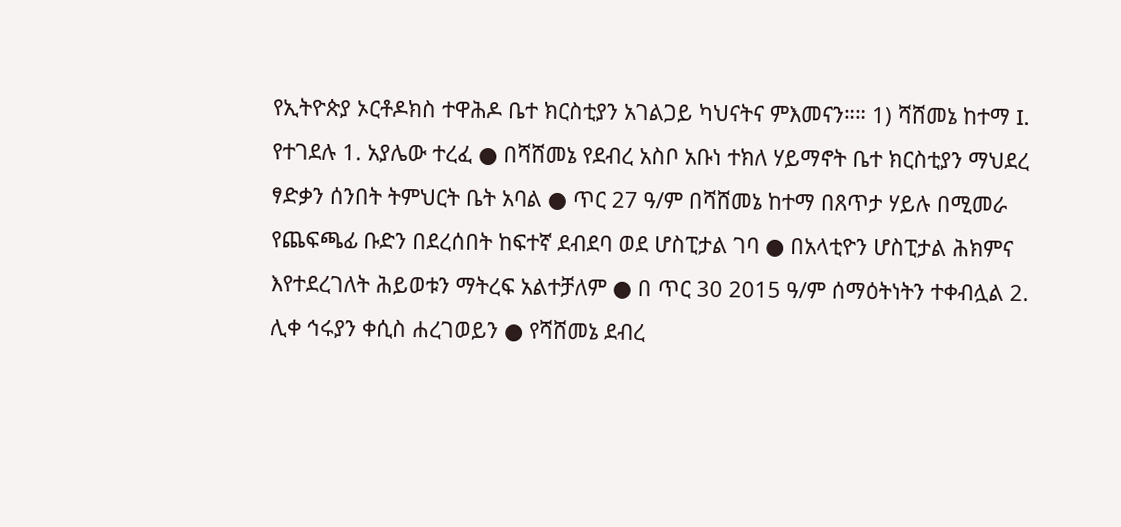የኢትዮጵያ ኦርቶዶክስ ተዋሕዶ ቤተ ክርስቲያን አገልጋይ ካህናትና ምእመናን።። 1) ሻሸመኔ ከተማ I. የተገደሉ 1. አያሌው ተረፈ ● በሻሸመኔ የደብረ አስቦ አቡነ ተክለ ሃይማኖት ቤተ ክርስቲያን ማህደረ ፃድቃን ሰንበት ትምህርት ቤት አባል ● ጥር 27 ዓ/ም በሻሸመኔ ከተማ በጸጥታ ሃይሉ በሚመራ የጨፍጫፊ ቡድን በደረሰበት ከፍተኛ ደብደባ ወደ ሆስፒታል ገባ ● በአላቲዮን ሆስፒታል ሕክምና እየተደረገለት ሕይወቱን ማትረፍ አልተቻለም ● በ ጥር 30 2015 ዓ/ም ሰማዕትነትን ተቀብሏል 2. ሊቀ ኅሩያን ቀሲስ ሐረገወይን ● የሻሸመኔ ደብረ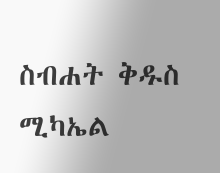ስብሐት ቅዱስ ሚካኤል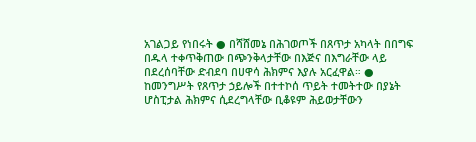አገልጋይ የነበሩት ● በሻሸመኔ በሕገወጦች በጸጥታ አካላት በበግፍ በዱላ ተቀጥቅጠው በጭንቅላታቸው በእጅና በእግራቸው ላይ በደረሰባቸው ድብደባ በሀዋሳ ሕክምና እያሉ አርፈዋል። ● ከመንግሥት የጸጥታ ኃይሎች በተተኮሰ ጥይት ተመትተው በያኔት ሆስፒታል ሕክምና ሲደረግላቸው ቢቆዩም ሕይወታቸውን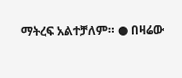ማትረፍ አልተቻለም። ● በዛሬው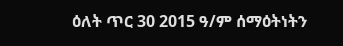ዕለት ጥር 30 2015 ዓ/ም ሰማዕትነትን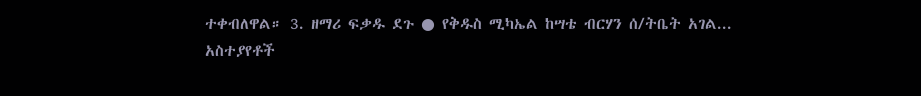ተቀብለዋል። 3. ዘማሪ ፍቃዱ ደጉ ● የቅዱስ ሚካኤል ከሣቴ ብርሃን ሰ/ትቤት አገል...
አስተያየቶች